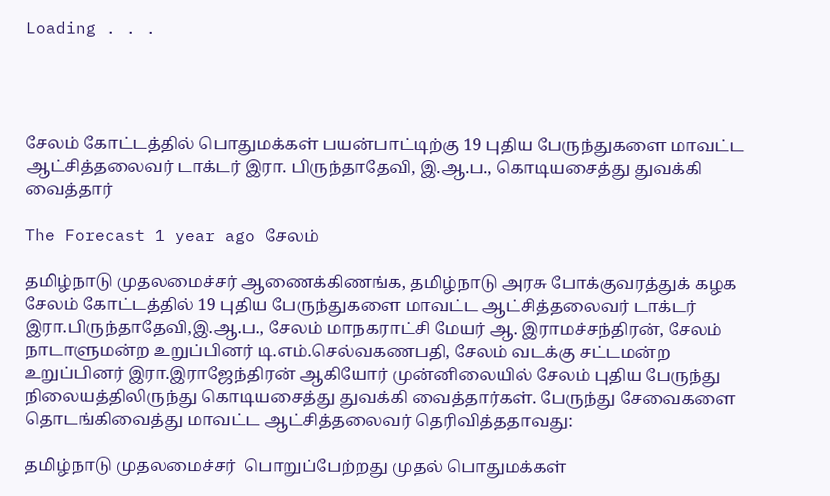Loading . . .




சேலம் கோட்டத்தில் பொதுமக்கள் பயன்பாட்டிற்கு 19 புதிய பேருந்துகளை மாவட்ட ஆட்சித்தலைவர் டாக்டர் இரா. பிருந்தாதேவி, இ.ஆ.ப., கொடியசைத்து துவக்கி வைத்தார்

The Forecast 1 year ago சேலம்

தமிழ்நாடு முதலமைச்சர் ஆணைக்கிணங்க, தமிழ்நாடு அரசு போக்குவரத்துக் கழக சேலம் கோட்டத்தில் 19 புதிய பேருந்துகளை மாவட்ட ஆட்சித்தலைவர் டாக்டர் இரா.பிருந்தாதேவி,இ.ஆ.ப., சேலம் மாநகராட்சி மேயர் ஆ. இராமச்சந்திரன், சேலம் நாடாளுமன்ற உறுப்பினர் டி.எம்.செல்வகணபதி, சேலம் வடக்கு சட்டமன்ற உறுப்பினர் இரா.இராஜேந்திரன் ஆகியோர் முன்னிலையில் சேலம் புதிய பேருந்து நிலையத்திலிருந்து கொடியசைத்து துவக்கி வைத்தார்கள். பேருந்து சேவைகளை தொடங்கிவைத்து மாவட்ட ஆட்சித்தலைவர் தெரிவித்ததாவது:

தமிழ்நாடு முதலமைச்சர்  பொறுப்பேற்றது முதல் பொதுமக்கள்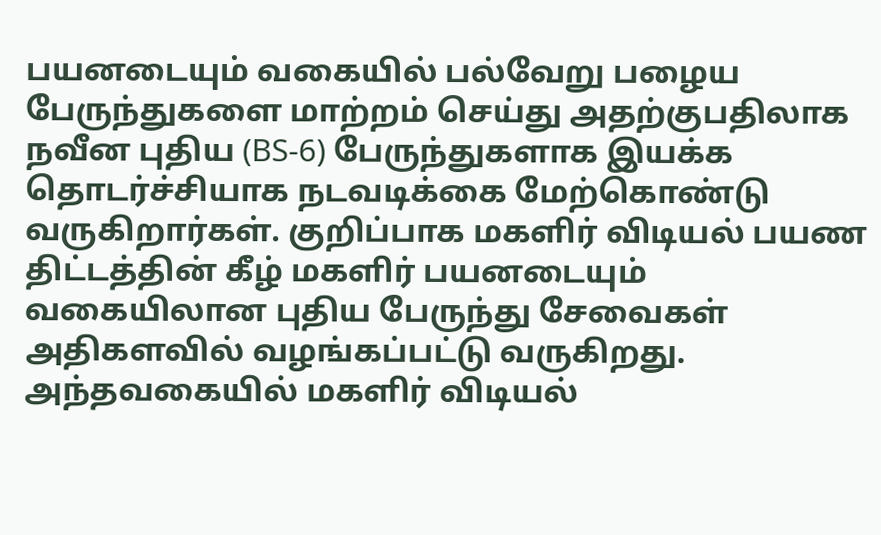பயனடையும் வகையில் பல்வேறு பழைய பேருந்துகளை மாற்றம் செய்து அதற்குபதிலாக நவீன புதிய (BS-6) பேருந்துகளாக இயக்க தொடர்ச்சியாக நடவடிக்கை மேற்கொண்டு வருகிறார்கள். குறிப்பாக மகளிர் விடியல் பயண திட்டத்தின் கீழ் மகளிர் பயனடையும் வகையிலான புதிய பேருந்து சேவைகள் அதிகளவில் வழங்கப்பட்டு வருகிறது.  அந்தவகையில் மகளிர் விடியல்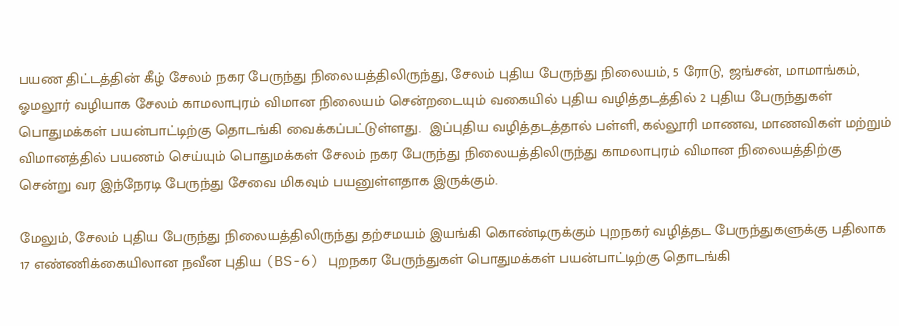பயண திட்டத்தின் கீழ் சேலம் நகர பேருந்து நிலையத்திலிருந்து, சேலம் புதிய பேருந்து நிலையம், 5 ரோடு, ஜங்சன், மாமாங்கம், ஓமலூர் வழியாக சேலம் காமலாபுரம் விமான நிலையம் சென்றடையும் வகையில் புதிய வழித்தடத்தில் 2 புதிய பேருந்துகள் பொதுமக்கள் பயன்பாட்டிற்கு தொடங்கி வைக்கப்பட்டுள்ளது.  இப்புதிய வழித்தடத்தால் பள்ளி, கல்லூரி மாணவ, மாணவிகள் மற்றும் விமானத்தில் பயணம் செய்யும் பொதுமக்கள் சேலம் நகர பேருந்து நிலையத்திலிருந்து காமலாபுரம் விமான நிலையத்திற்கு சென்று வர இந்நேரடி பேருந்து சேவை மிகவும் பயனுள்ளதாக இருக்கும்.

மேலும், சேலம் புதிய பேருந்து நிலையத்திலிருந்து தற்சமயம் இயங்கி கொண்டிருக்கும் புறநகர் வழித்தட பேருந்துகளுக்கு பதிலாக 17 எண்ணிக்கையிலான நவீன புதிய (BS-6) புறநகர பேருந்துகள் பொதுமக்கள் பயன்பாட்டிற்கு தொடங்கி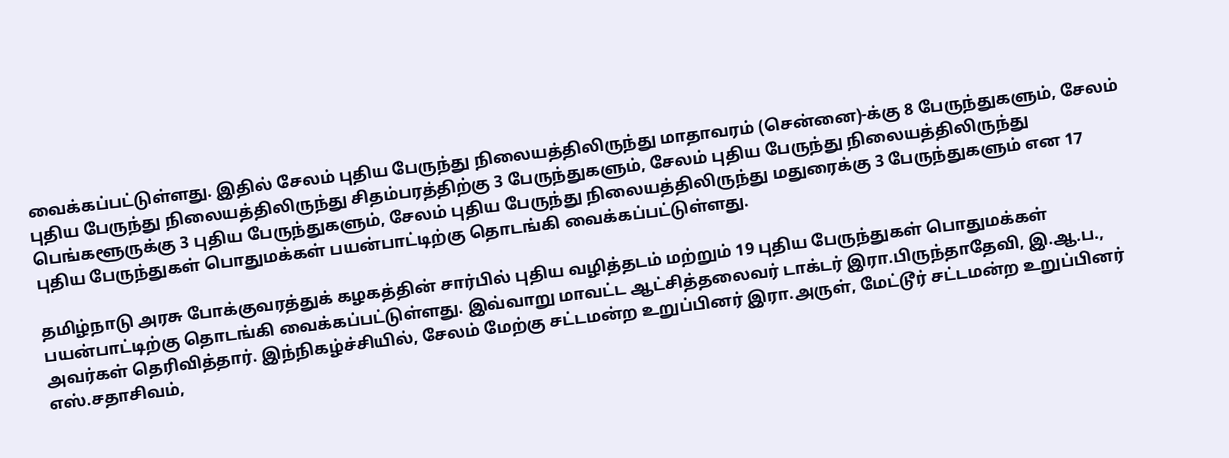வைக்கப்பட்டுள்ளது. இதில் சேலம் புதிய பேருந்து நிலையத்திலிருந்து மாதாவரம் (சென்னை)-க்கு 8 பேருந்துகளும், சேலம் புதிய பேருந்து நிலையத்திலிருந்து சிதம்பரத்திற்கு 3 பேருந்துகளும், சேலம் புதிய பேருந்து நிலையத்திலிருந்து பெங்களூருக்கு 3 புதிய பேருந்துகளும், சேலம் புதிய பேருந்து நிலையத்திலிருந்து மதுரைக்கு 3 பேருந்துகளும் என 17 புதிய பேருந்துகள் பொதுமக்கள் பயன்பாட்டிற்கு தொடங்கி வைக்கப்பட்டுள்ளது.

தமிழ்நாடு அரசு போக்குவரத்துக் கழகத்தின் சார்பில் புதிய வழித்தடம் மற்றும் 19 புதிய பேருந்துகள் பொதுமக்கள் பயன்பாட்டிற்கு தொடங்கி வைக்கப்பட்டுள்ளது. இவ்வாறு மாவட்ட ஆட்சித்தலைவர் டாக்டர் இரா.பிருந்தாதேவி, இ.ஆ.ப., அவர்கள் தெரிவித்தார். இந்நிகழ்ச்சியில், சேலம் மேற்கு சட்டமன்ற உறுப்பினர் இரா.அருள், மேட்டூர் சட்டமன்ற உறுப்பினர் எஸ்.சதாசிவம்,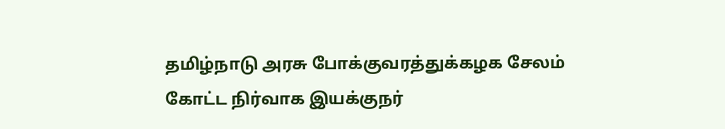தமிழ்நாடு அரசு போக்குவரத்துக்கழக சேலம் கோட்ட நிர்வாக இயக்குநர்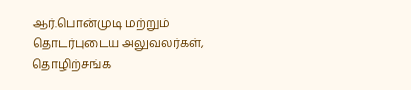ஆர்.பொன்முடி மற்றும் தொடர்புடைய அலுவலர்கள், தொழிற்சங்க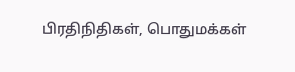பிரதிநிதிகள், பொதுமக்கள்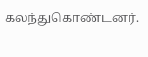கலந்துகொண்டனர்.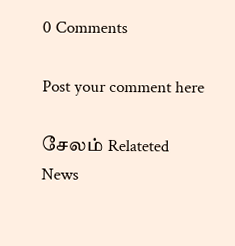0 Comments

Post your comment here

சேலம் Relateted News